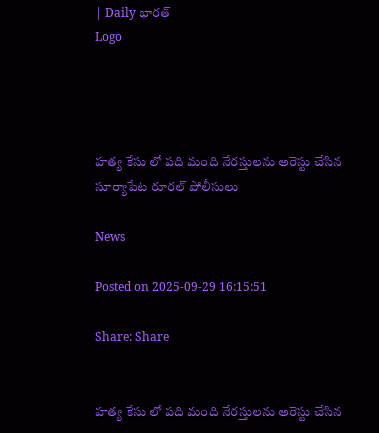| Daily భారత్
Logo




హత్య కేసు లో పది మంది నేరస్తులను అరెస్టు చేసిన సూర్యాపేట రూరల్ పోలీసులు

News

Posted on 2025-09-29 16:15:51

Share: Share


హత్య కేసు లో పది మంది నేరస్తులను అరెస్టు చేసిన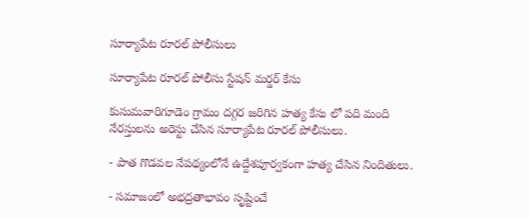సూర్యాపేట రూరల్ పోలీసులు

సూర్యాపేట రూరల్ పోలీసు స్టేషన్ మర్డర్ కేసు

కుసుమవారిగూడెం గ్రామం దగ్గర జరిగిన హత్య కేసు లో పది మంది నేరస్తులను అరెస్టు చేసిన సూర్యాపేట రూరల్ పోలీసులు.

- పాత గొడవల నేపథ్యంలోనే ఉద్దేశపూర్వకంగా హత్య చేసిన నిందితులు.

- సమాజంలో అభద్రతాభావం సృష్టించే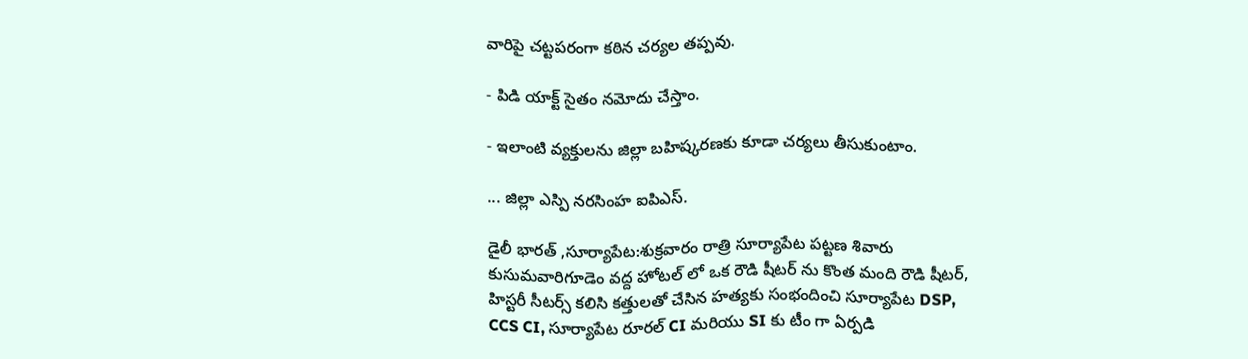వారిపై చట్టపరంగా కఠిన చర్యల తప్పవు.

- పిడి యాక్ట్ సైతం నమోదు చేస్తాం.

- ఇలాంటి వ్యక్తులను జిల్లా బహిష్కరణకు కూడా చర్యలు తీసుకుంటాం.

... జిల్లా ఎస్పి నరసింహ ఐపిఎస్.

డైలీ భారత్ ,సూర్యాపేట:శుక్రవారం రాత్రి సూర్యాపేట పట్టణ శివారు కుసుమవారిగూడెం వద్ద హోటల్ లో ఒక రౌడి షీటర్ ను కొంత మంది రౌడి షీటర్, హిస్టరీ సీటర్స్ కలిసి కత్తులతో చేసిన హత్యకు సంభందించి సూర్యాపేట DSP, CCS CI, సూర్యాపేట రూరల్ CI మరియు SI కు టీం గా ఏర్పడి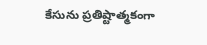కేసును ప్రతిష్టాత్మకంగా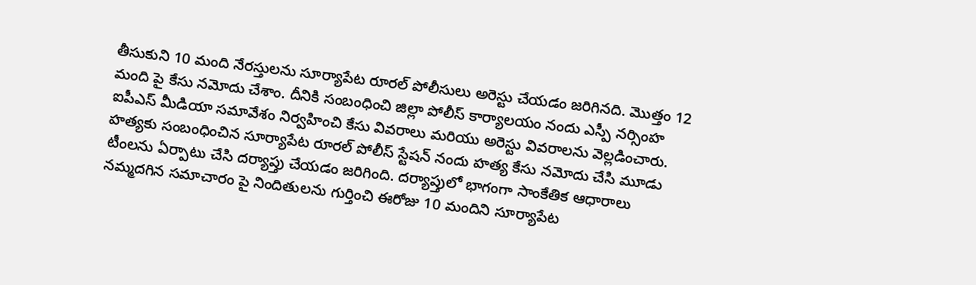తీసుకుని 10 మంది నేరస్తులను సూర్యాపేట రూరల్ పోలీసులు అరెస్టు చేయడం జరిగినది. మొత్తం 12 మంది పై కేసు నమోదు చేశాం. దీనికి సంబంధించి జిల్లా పోలీస్ కార్యాలయం నందు ఎస్పీ నర్సింహ ఐపీఎస్ మీడియా సమావేశం నిర్వహించి కేసు వివరాలు మరియు అరెస్టు వివరాలను వెల్లడించారు. హత్యకు సంబంధించిన సూర్యాపేట రూరల్ పోలీస్ స్టేషన్ నందు హత్య కేసు నమోదు చేసి మూడు టీంలను ఏర్పాటు చేసి దర్యాప్తు చేయడం జరిగింది. దర్యాప్తులో భాగంగా సాంకేతిక ఆధారాలు నమ్మదగిన సమాచారం పై నిందితులను గుర్తించి ఈరోజు 10 మందిని సూర్యాపేట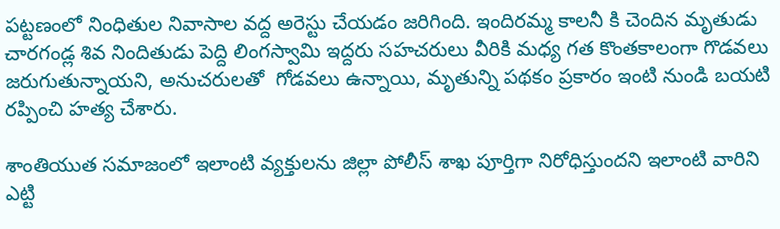పట్టణంలో నింధితుల నివాసాల వద్ద అరెస్టు చేయడం జరిగింది. ఇందిరమ్మ కాలనీ కి చెందిన మృతుడు చారగండ్ల శివ నిందితుడు పెద్ది లింగస్వామి ఇద్దరు సహచరులు వీరికి మధ్య గత కొంతకాలంగా గొడవలు జరుగుతున్నాయని, అనుచరులతో  గోడవలు ఉన్నాయి, మృతున్ని పథకం ప్రకారం ఇంటి నుండి బయటి రప్పించి హత్య చేశారు.

శాంతియుత సమాజంలో ఇలాంటి వ్యక్తులను జిల్లా పోలీస్ శాఖ పూర్తిగా నిరోధిస్తుందని ఇలాంటి వారిని ఎట్టి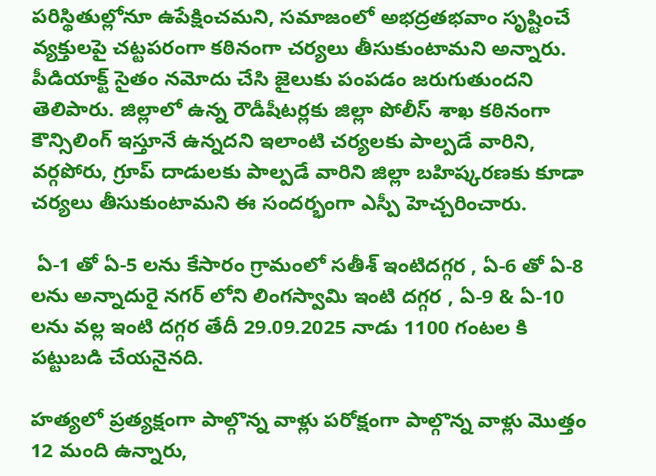పరిస్థితుల్లోనూ ఉపేక్షించమని, సమాజంలో అభద్రతభవాం సృష్టించే వ్యక్తులపై చట్టపరంగా కఠినంగా చర్యలు తీసుకుంటామని అన్నారు. పీడియాక్ట్ సైతం నమోదు చేసి జైలుకు పంపడం జరుగుతుందని తెలిపారు. జిల్లాలో ఉన్న రౌడీషీటర్లకు జిల్లా పోలీస్ శాఖ కఠినంగా కౌన్సిలింగ్ ఇస్తూనే ఉన్నదని ఇలాంటి చర్యలకు పాల్పడే వారిని, వర్గపోరు, గ్రూప్ దాడులకు పాల్పడే వారిని జిల్లా బహిష్కరణకు కూడా చర్యలు తీసుకుంటామని ఈ సందర్భంగా ఎస్పీ హెచ్చరించారు.

 ఏ-1 తో ఏ-5 లను కేసారం గ్రామంలో సతీశ్ ఇంటిదగ్గర , ఏ-6 తో ఏ-8  లను అన్నాదురై నగర్ లోని లింగస్వామి ఇంటి దగ్గర , ఏ-9 & ఏ-10 లను వల్ల ఇంటి దగ్గర తేదీ 29.09.2025 నాడు 1100 గంటల కి పట్టుబడి చేయనైనది.

హత్యలో ప్రత్యక్షంగా పాల్గొన్న వాళ్లు పరోక్షంగా పాల్గొన్న వాళ్లు మొత్తం 12 మంది ఉన్నారు,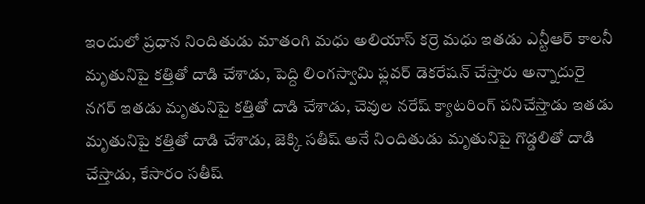ఇందులో ప్రధాన నిందితుడు మాతంగి మధు అలియాస్ కర్రె మధు ఇతడు ఎన్టీఆర్ కాలనీ మృతునిపై కత్తితో దాడి చేశాడు, పెద్ది లింగస్వామి ఫ్లవర్ డెకరేషన్ చేస్తారు అన్నాదురై నగర్ ఇతడు మృతునిపై కత్తితో దాడి చేశాడు, చెవుల నరేష్ క్యాటరింగ్ పనిచేస్తాడు ఇతడు మృతునిపై కత్తితో దాడి చేశాడు, జెక్కి సతీష్ అనే నిందితుడు మృతునిపై గొడ్డలితో దాడి చేస్తాడు, కేసారం సతీష్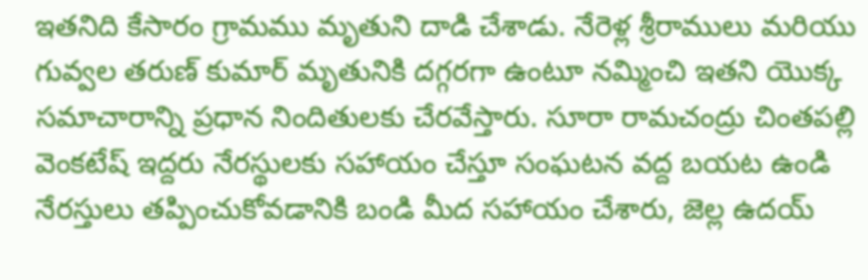ఇతనిది కేసారం గ్రామము మృతుని దాడి చేశాడు. నేరెళ్ల శ్రీరాములు మరియు గువ్వల తరుణ్ కుమార్ మృతునికి దగ్గరగా ఉంటూ నమ్మించి ఇతని యొక్క సమాచారాన్ని ప్రధాన నిందితులకు చేరవేస్తారు. సూరా రామచంద్రు చింతపల్లి వెంకటేష్ ఇద్దరు నేరస్థులకు సహాయం చేస్తూ సంఘటన వద్ద బయట ఉండి నేరస్తులు తప్పించుకోవడానికి బండి మీద సహాయం చేశారు, జెల్ల ఉదయ్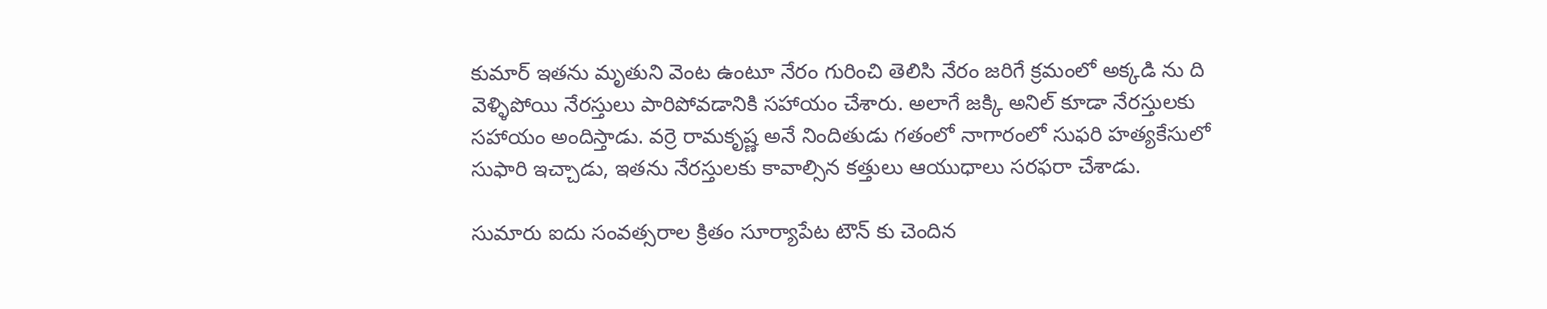కుమార్ ఇతను మృతుని వెంట ఉంటూ నేరం గురించి తెలిసి నేరం జరిగే క్రమంలో అక్కడి ను ది వెళ్ళిపోయి నేరస్తులు పారిపోవడానికి సహాయం చేశారు. అలాగే జక్కి అనిల్ కూడా నేరస్తులకు సహాయం అందిస్తాడు. వర్రె రామకృష్ణ అనే నిందితుడు గతంలో నాగారంలో సుఫరి హత్యకేసులో సుఫారి ఇచ్చాడు, ఇతను నేరస్తులకు కావాల్సిన కత్తులు ఆయుధాలు సరఫరా చేశాడు.

సుమారు ఐదు సంవత్సరాల క్రితం సూర్యాపేట టౌన్ కు చెందిన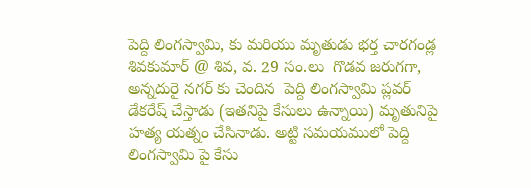పెద్ది లింగస్వామి, కు మరియు మృతుడు భర్త చారగండ్ల శివకుమార్ @ శివ, వ. 29 సం.లు  గొడవ జరుగగా, అన్నదురై నగర్ కు చెందిన  పెద్ది లింగస్వామి ప్లవర్ డేకరేష్ చేస్తాడు (ఇతనిపై కేసులు ఉన్నాయి) మృతునిపై హత్య యత్నం చేసినాడు. అట్టి సమయములో పెద్ది లింగస్వామి పై కేసు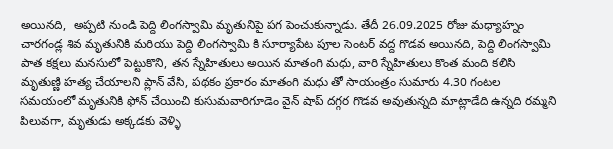అయినది,  అప్పటి నుండి పెద్ది లింగస్వామి మృతునిపై పగ పెంచుకున్నాడు. తేదీ 26.09.2025 రోజు మధ్యాహ్నం చారగండ్ల శివ మృతునికి మరియు పెద్ది లింగస్వామి కి సూర్యాపేట పూల సెంటర్ వద్ద గొడవ అయినది, పెద్ది లింగస్వామి పాత కక్షలు మనసులో పెట్టుకొని, తన స్నేహితులు అయిన మాతంగి మధు, వారి స్నేహితులు కొంత మంది కలిసి మృతుణ్ణి హత్య చేయాలని ప్లాన్ వేసి, పథకం ప్రకారం మాతంగి మధు తో సాయంత్రం సుమారు 4.30 గంటల సమయంలో మృతునికి ఫోన్ చేయించి కుసుమవారిగూడెం వైన్ షాప్ దగ్గర గొడవ అవుతున్నది మాట్లాడేది ఉన్నది రమ్మని పిలువగా, మృతుడు అక్కడకు వెళ్ళి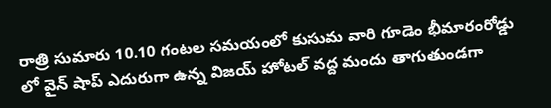రాత్రి సుమారు 10.10 గంటల సమయంలో కుసుమ వారి గూడెం భీమారంరోడ్డు లో వైన్ షాప్ ఎదురుగా ఉన్న విజయ్ హోటల్ వద్ద మందు తాగుతుండగా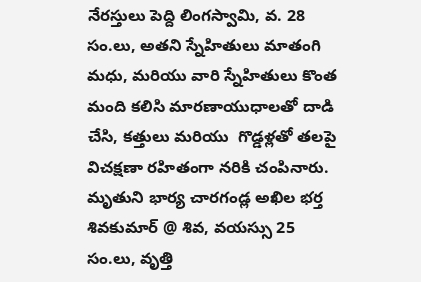నేరస్తులు పెద్ది లింగస్వామి, వ. 28 సం.లు, అతని స్నేహితులు మాతంగి మధు, మరియు వారి స్నేహితులు కొంత మంది కలిసి మారణాయుధాలతో దాడి చేసి, కత్తులు మరియు  గొడ్డళ్లతో తలపై విచక్షణా రహితంగా నరికి చంపినారు. మృతుని భార్య చారగండ్ల అఖిల భర్త శివకుమార్ @ శివ, వయస్సు 25 సం.లు, వృత్తి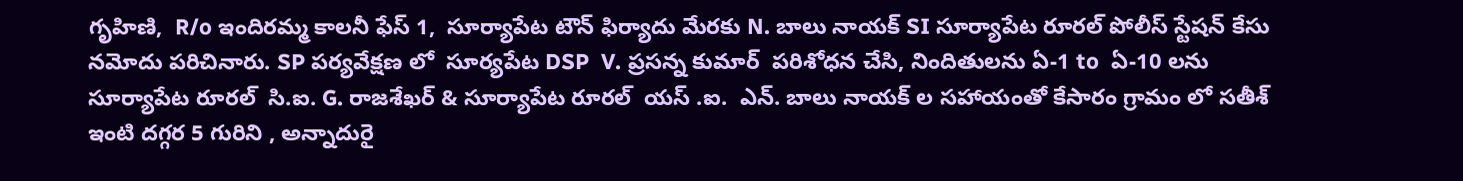గృహిణి,  R/o ఇందిరమ్మ కాలనీ ఫేస్ 1,  సూర్యాపేట టౌన్ ఫిర్యాదు మేరకు N. బాలు నాయక్ SI సూర్యాపేట రూరల్ పోలీస్ స్టేషన్ కేసు నమోదు పరిచినారు. SP పర్యవేక్షణ లో  సూర్యపేట DSP  V. ప్రసన్న కుమార్  పరిశోధన చేసి, నిందితులను ఏ-1 to  ఏ-10 లను  సూర్యాపేట రూరల్  సి.ఐ. G. రాజశేఖర్ & సూర్యాపేట రూరల్  యస్ .ఐ.  ఎన్. బాలు నాయక్ ల సహాయంతో కేసారం గ్రామం లో సతీశ్ ఇంటి దగ్గర 5 గురిని , అన్నాదురై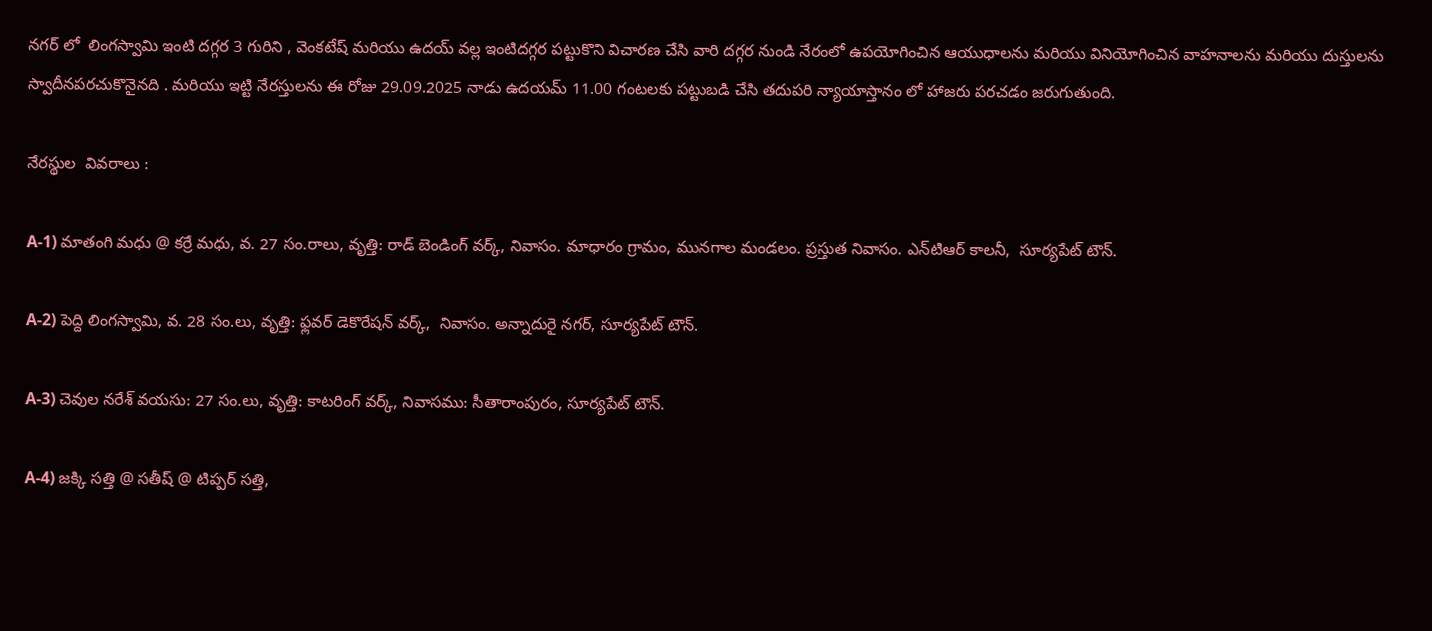నగర్ లో  లింగస్వామి ఇంటి దగ్గర 3 గురిని , వెంకటేష్ మరియు ఉదయ్ వల్ల ఇంటిదగ్గర పట్టుకొని విచారణ చేసి వారి దగ్గర నుండి నేరంలో ఉపయోగించిన ఆయుధాలను మరియు వినియోగించిన వాహనాలను మరియు దుస్తులను స్వాదీనపరచుకొనైనది . మరియు ఇట్టి నేరస్తులను ఈ రోజు 29.09.2025 నాడు ఉదయమ్ 11.00 గంటలకు పట్టుబడి చేసి తదుపరి న్యాయాస్తానం లో హాజరు పరచడం జరుగుతుంది.

నేరస్థుల  వివరాలు :

A-1) మాతంగి మధు @ కర్రే మధు, వ. 27 సం.రాలు, వృత్తి: రాడ్ బెండింగ్ వర్క్, నివాసం. మాధారం గ్రామం, మునగాల మండలం. ప్రస్తుత నివాసం. ఎన్‌టి‌ఆర్ కాలనీ,  సూర్యపేట్ టౌన్.

A-2) పెద్ది లింగస్వామి, వ. 28 సం.లు, వృత్తి: ఫ్లవర్ డెకొరేషన్ వర్క్,  నివాసం. అన్నాదురై నగర్, సూర్యపేట్ టౌన్.

A-3) చెవుల నరేశ్ వయసు: 27 సం.లు, వృత్తి: కాటరింగ్ వర్క్, నివాసము: సీతారాంపురం, సూర్యపేట్ టౌన్.

A-4) జక్కి సత్తి @ సతీష్ @ టిప్పర్ సత్తి,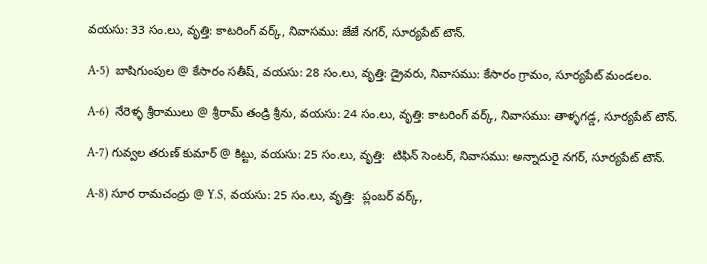వయసు: 33 సం.లు, వృత్తి: కాటరింగ్ వర్క్, నివాసము: జే‌జే నగర్, సూర్యపేట్ టౌన్.

A-5)  బాషిగుంపుల @ కేసారం సతీష్, వయసు: 28 సం.లు, వృత్తి: డ్రైవరు, నివాసము: కేసారం గ్రామం, సూర్యపేట్ మండలం.

A-6)  నేరెళ్ళ శ్రీరాములు @ శ్రీరామ్ తండ్రి శ్రీను, వయసు: 24 సం.లు, వృత్తి: కాటరింగ్ వర్క్, నివాసము: తాళ్ళగడ్డ, సూర్యపేట్ టౌన్.

A-7) గువ్వల తరుణ్ కుమార్ @ కిట్టు, వయసు: 25 సం.లు, వృత్తి:  టిఫిన్ సెంటర్, నివాసము: అన్నాదురై నగర్, సూర్యపేట్ టౌన్.

A-8) సూర రామచంద్రు @ Y.S, వయసు: 25 సం.లు, వృత్తి:  ప్లంబర్ వర్క్,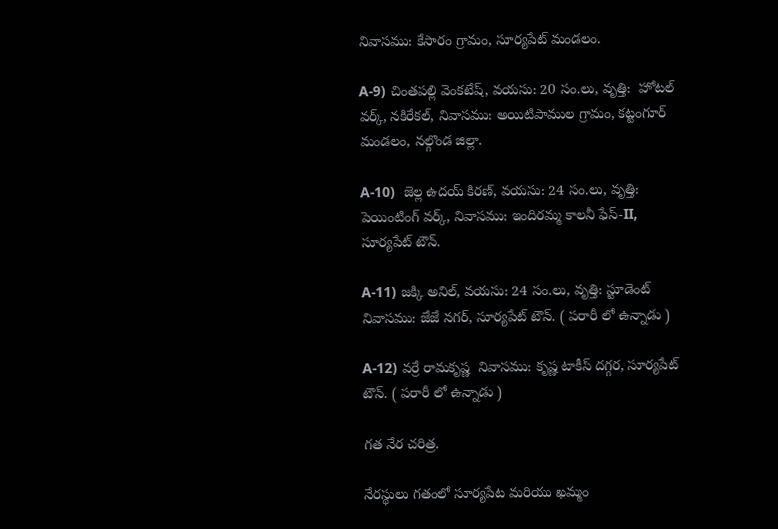నివాసము: కేసారం గ్రామం, సూర్యపేట్ మండలం.

A-9) చింతపల్లి వెంకటేష్, వయసు: 20 సం.లు, వృత్తి:  హోటల్ వర్క్, నకిరేకల్, నివాసము: అయిటిపాముల గ్రామం, కట్టంగూర్ మండలం, నల్గొండ జిల్లా.

A-10)  జెల్ల ఉదయ్ కిరణ్, వయసు: 24 సం.లు, వృత్తి: పెయింటింగ్ వర్క్, నివాసము: ఇందిరమ్మ కాలనీ ఫేస్-II, సూర్యపేట్ టౌన్.

A-11) జక్కి అనిల్, వయసు: 24 సం.లు, వృత్తి: స్టూడెంట్ నివాసము: జే‌జే నగర్, సూర్యపేట్ టౌన్. ( పరారీ లో ఉన్నాడు )

A-12) వర్రే రామకృష్ణ  నివాసము: కృష్ణ టాకీస్ దగ్గర, సూర్యపేట్ టౌన్. ( పరారీ లో ఉన్నాడు )

గత నేర చరిత్ర.

నేరస్థులు గతంలో సూర్యపేట మరియు ఖమ్మం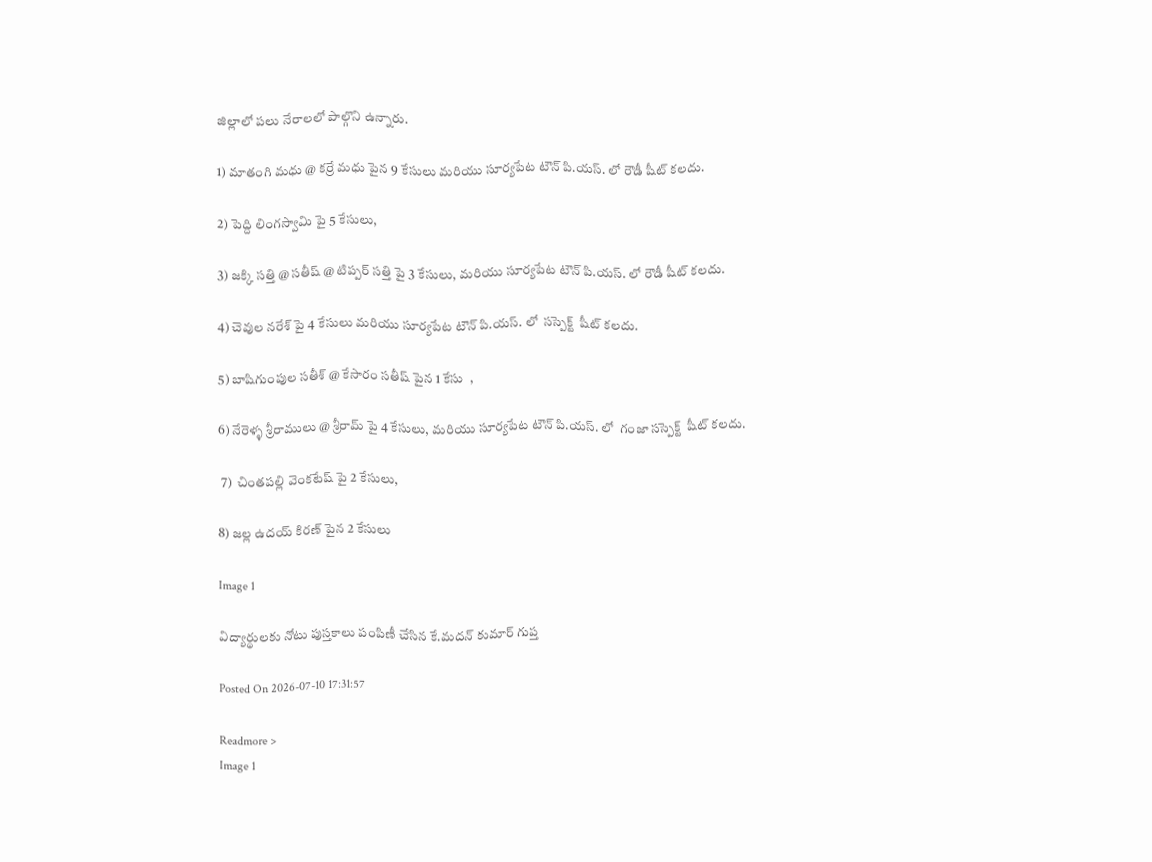జిల్లాలో పలు నేరాలలో పాల్గొని ఉన్నారు.

1) మాతంగి మధు @ కర్రే మధు పైన 9 కేసులు మరియు సూర్యపేట టౌన్ పి.యస్. లో రౌడీ షీట్ కలదు.

2) పెద్ది లింగస్వామి పై 5 కేసులు,

3) జక్కి సత్తి @ సతీష్ @ టిప్పర్ సత్తి పై 3 కేసులు, మరియు సూర్యపేట టౌన్ పి.యస్. లో రౌడీ షీట్ కలదు.

4) చెవుల నరేశ్ పై 4 కేసులు మరియు సూర్యపేట టౌన్ పి.యస్. లో  సస్పెక్ట్  షీట్ కలదు.

5) బాషిగుంపుల సతీశ్ @ కేసారం సతీష్ పైన 1 కేసు  ,

6) నేరెళ్ళ శ్రీరాములు @ శ్రీరామ్ పై 4 కేసులు, మరియు సూర్యపేట టౌన్ పి.యస్. లో  గంజా సస్పెక్ట్  షీట్ కలదు.

 7)  చింతపల్లి వెంకటేష్ పై 2 కేసులు,

8) జల్ల ఉదయ్ కిరణ్ పైన 2 కేసులు

Image 1

విద్యార్థులకు నోటు పుస్తకాలు పంపిణీ చేసిన కే.మదన్ కుమార్ గుప్త

Posted On 2026-07-10 17:31:57

Readmore >
Image 1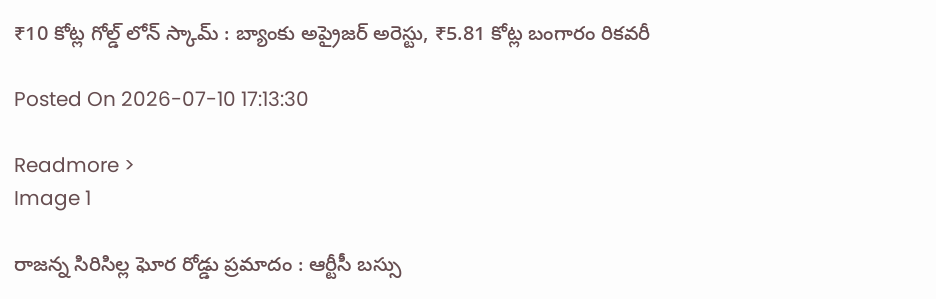₹10 కోట్ల గోల్డ్ లోన్ స్కామ్ : బ్యాంకు అప్రైజర్ అరెస్టు, ₹5.81 కోట్ల బంగారం రికవరీ

Posted On 2026-07-10 17:13:30

Readmore >
Image 1

రాజన్న సిరిసిల్ల ఘోర రోడ్డు ప్రమాదం : ఆర్టీసీ బస్సు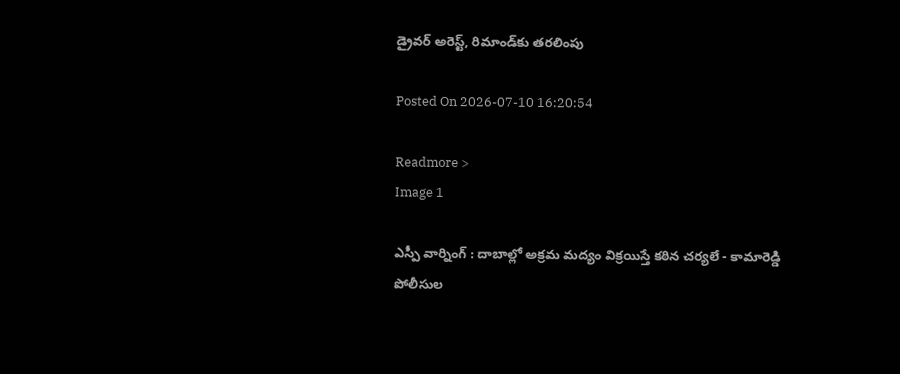డ్రైవర్ అరెస్ట్, రిమాండ్‌కు తరలింపు

Posted On 2026-07-10 16:20:54

Readmore >
Image 1

ఎస్పీ వార్నింగ్ : దాబాల్లో అక్రమ మద్యం విక్రయిస్తే కఠిన చర్యలే - కామారెడ్డి పోలీసుల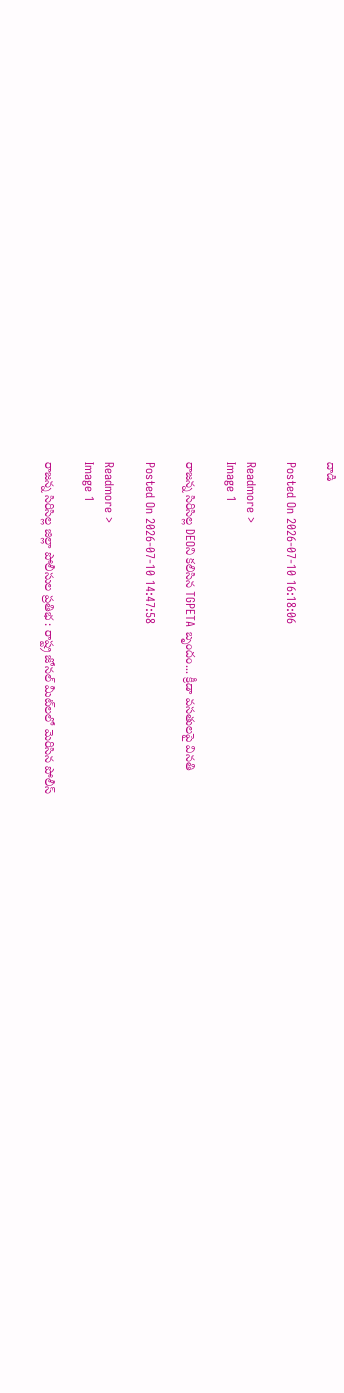దాడి

Posted On 2026-07-10 16:18:06

Readmore >
Image 1

రాజన్న సిరిసిల్ల DEOని కలిసిన TGPETA బృందం... క్రీడా వసతులపై వినతి

Posted On 2026-07-10 14:47:58

Readmore >
Image 1

రాజన్న సిరిసిల్ల జిల్లా పోలీసుల ప్రతిభ : రాష్ట్ర జోనల్ మీట్‌లలో మెరిసిన పోలీస్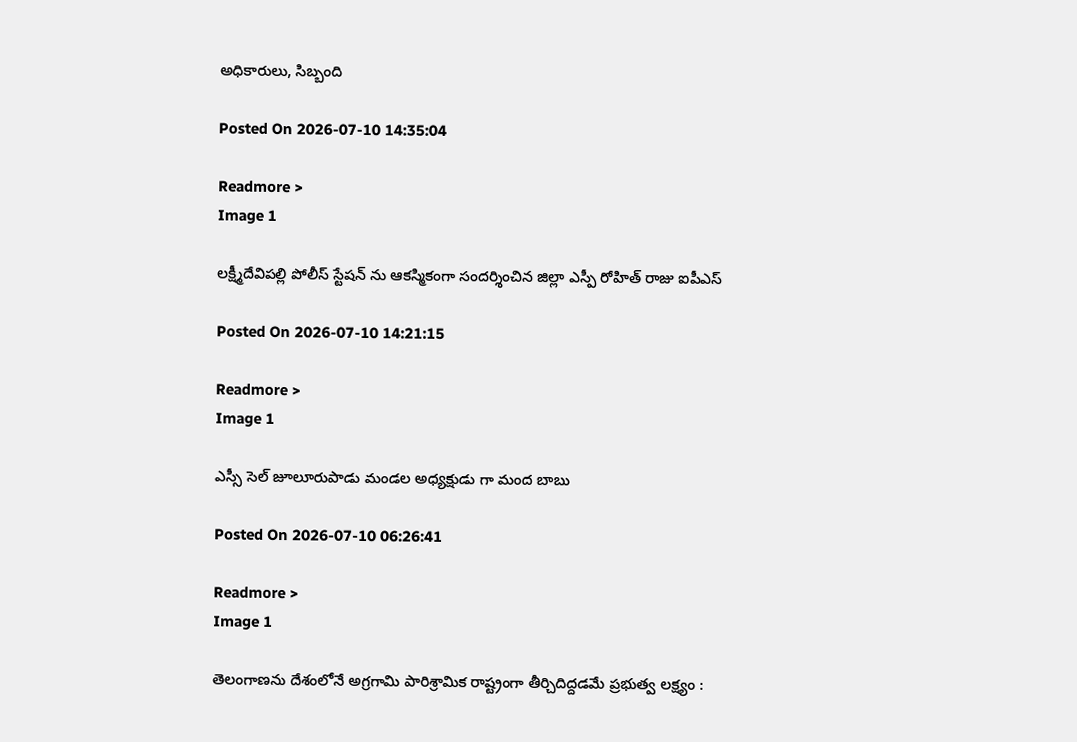అధికారులు, సిబ్బంది

Posted On 2026-07-10 14:35:04

Readmore >
Image 1

లక్ష్మీదేవిపల్లి పోలీస్ స్టేషన్ ను ఆకస్మికంగా సందర్శించిన జిల్లా ఎస్పీ రోహిత్ రాజు ఐపీఎస్

Posted On 2026-07-10 14:21:15

Readmore >
Image 1

ఎస్సీ సెల్ జూలూరుపాడు మండల అధ్యక్షుడు గా మంద బాబు

Posted On 2026-07-10 06:26:41

Readmore >
Image 1

తెలంగాణను దేశంలోనే అగ్రగామి పారిశ్రామిక రాష్ట్రంగా తీర్చిదిద్దడమే ప్రభుత్వ లక్ష్యం :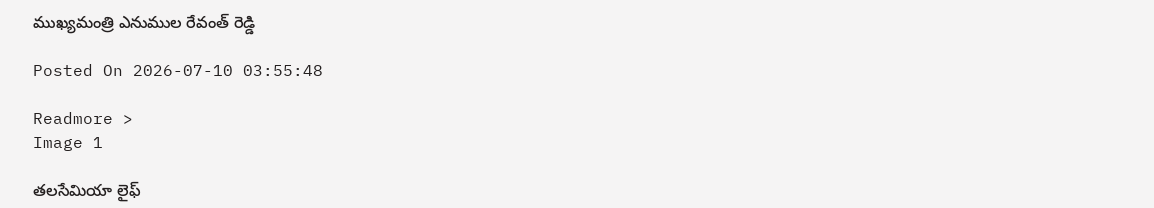ముఖ్యమంత్రి ఎనుముల రేవంత్ రెడ్డి

Posted On 2026-07-10 03:55:48

Readmore >
Image 1

తలసేమియా లైఫ్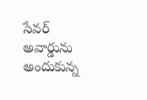సేవర్ అవార్డును అందుకున్న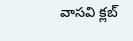వాసవి క్లబ్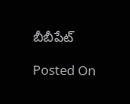బీబీపేట్

Posted On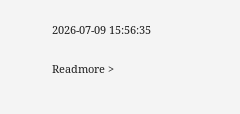2026-07-09 15:56:35

Readmore >